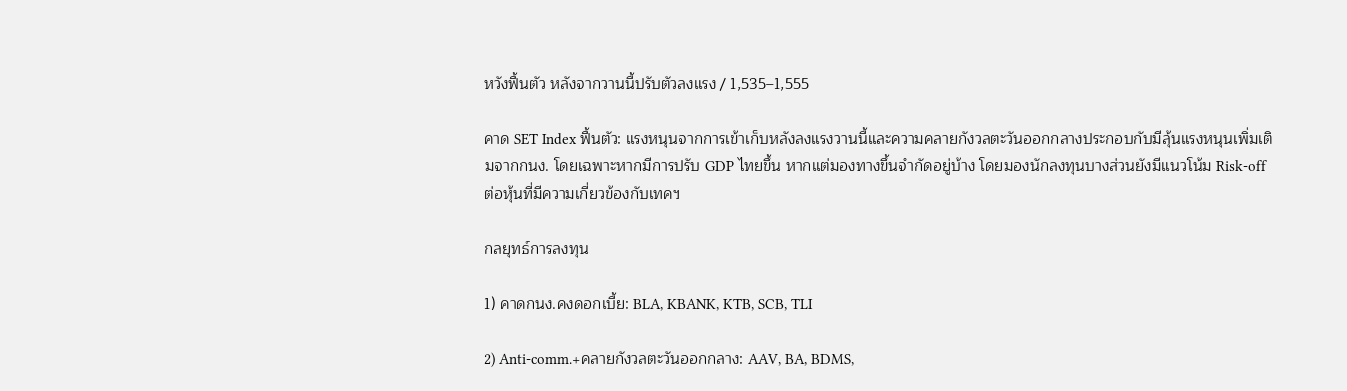หวังฟื้นตัว หลังจากวานนี้ปรับตัวลงแรง / 1,535–1,555

คาด SET Index ฟื้นตัว: แรงหนุนจากการเข้าเก็บหลังลงแรงวานนี้และความคลายกังวลตะวันออกกลางประกอบกับมีลุ้นแรงหนุนเพิ่มเติมจากกนง. โดยเฉพาะหากมีการปรับ GDP ไทยขึ้น หากแต่มองทางขึ้นจำกัดอยู่บ้าง โดยมองนักลงทุนบางส่วนยังมีแนวโน้ม Risk-off ต่อหุ้นที่มีความเกี่ยวข้องกับเทคฯ

กลยุทธ์การลงทุน

1) คาดกนง.คงดอกเบี้ย: BLA, KBANK, KTB, SCB, TLI

2) Anti-comm.+คลายกังวลตะวันออกกลาง: AAV, BA, BDMS,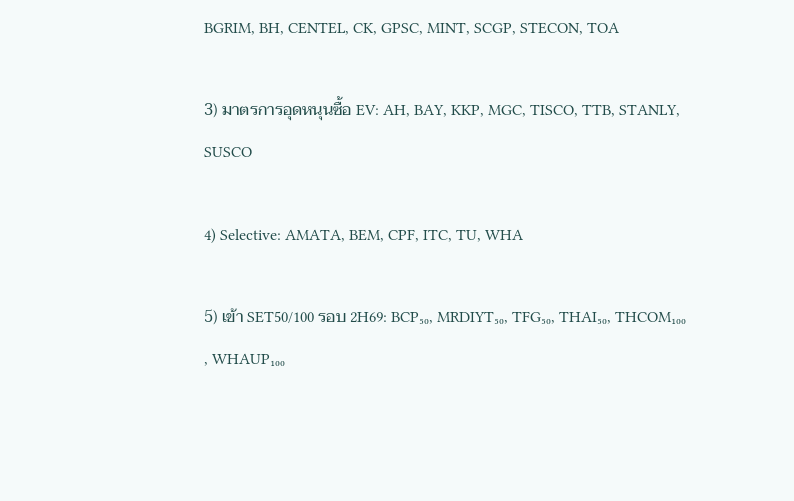BGRIM, BH, CENTEL, CK, GPSC, MINT, SCGP, STECON, TOA

3) มาตรการอุดหนุนซื้อ EV: AH, BAY, KKP, MGC, TISCO, TTB, STANLY, SUSCO

4) Selective: AMATA, BEM, CPF, ITC, TU, WHA

5) เข้า SET50/100 รอบ 2H69: BCP₅₀, MRDIYT₅₀, TFG₅₀, THAI₅₀, THCOM₁₀₀ , WHAUP₁₀₀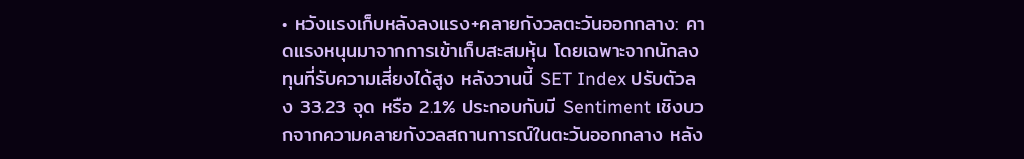• หวังแรงเก็บหลังลงแรง+คลายกังวลตะวันออกกลาง: คาดแรงหนุนมาจากการเข้าเก็บสะสมหุ้น โดยเฉพาะจากนักลงทุนที่รับความเสี่ยงได้สูง หลังวานนี้ SET Index ปรับตัวลง 33.23 จุด หรือ 2.1% ประกอบกับมี Sentiment เชิงบวกจากความคลายกังวลสถานการณ์ในตะวันออกกลาง หลัง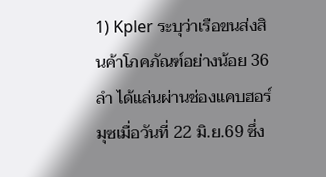1) Kpler ระบุว่าเรือขนส่งสินค้าโภคภัณฑ์อย่างน้อย 36 ลำ ได้แล่นผ่านช่องแคบฮอร์มุซเมื่อวันที่ 22 มิ.ย.69 ซึ่ง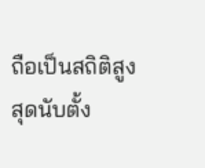ถือเป็นสถิติสูงสุดนับตั้ง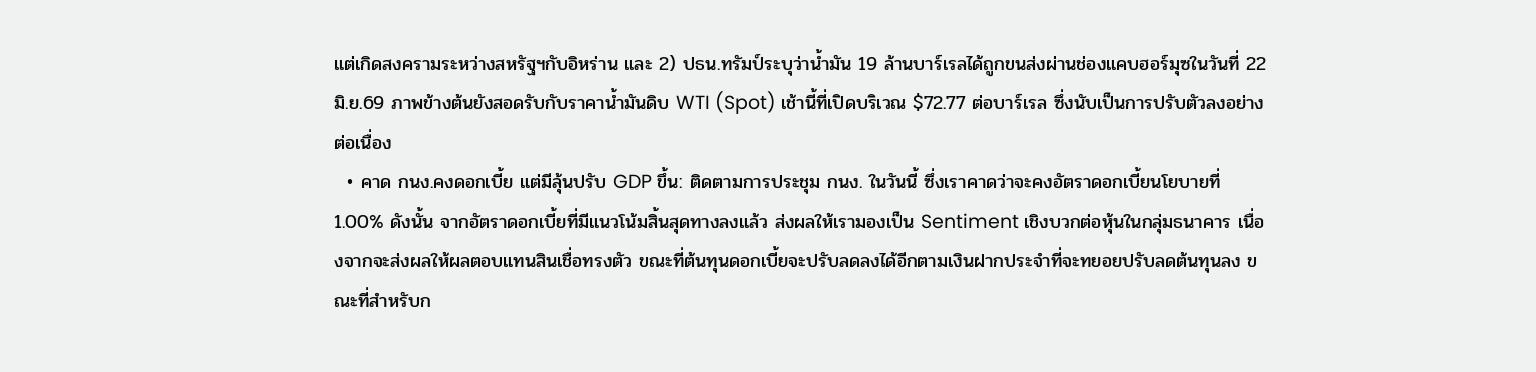แต่เกิดสงครามระหว่างสหรัฐฯกับอิหร่าน และ 2) ปธน.ทรัมป์ระบุว่าน้ำมัน 19 ล้านบาร์เรลได้ถูกขนส่งผ่านช่องแคบฮอร์มุซในวันที่ 22 มิ.ย.69 ภาพข้างต้นยังสอดรับกับราคาน้ำมันดิบ WTI (Spot) เช้านี้ที่เปิดบริเวณ $72.77 ต่อบาร์เรล ซึ่งนับเป็นการปรับตัวลงอย่างต่อเนื่อง
  • คาด กนง.คงดอกเบี้ย แต่มีลุ้นปรับ GDP ขึ้น: ติดตามการประชุม กนง. ในวันนี้ ซึ่งเราคาดว่าจะคงอัตราดอกเบี้ยนโยบายที่ 1.00% ดังนั้น จากอัตราดอกเบี้ยที่มีแนวโน้มสิ้นสุดทางลงแล้ว ส่งผลให้เรามองเป็น Sentiment เชิงบวกต่อหุ้นในกลุ่มธนาคาร เนื่องจากจะส่งผลให้ผลตอบแทนสินเชื่อทรงตัว ขณะที่ต้นทุนดอกเบี้ยจะปรับลดลงได้อีกตามเงินฝากประจำที่จะทยอยปรับลดต้นทุนลง ขณะที่สำหรับก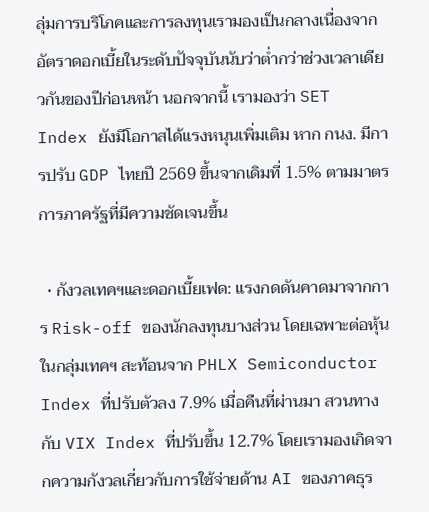ลุ่มการบริโภคและการลงทุนเรามองเป็นกลางเนื่องจากอัตราดอกเบี้ยในระดับปัจจุบันนับว่าต่ำกว่าช่วงเวลาเดียวกันของปีก่อนหน้า นอกจากนี้ เรามองว่า SET Index ยังมีโอกาสได้แรงหนุนเพิ่มเติม หาก กนง. มีการปรับ GDP ไทยปี 2569 ขึ้นจากเดิมที่ 1.5% ตามมาตรการภาครัฐที่มีความชัดเจนขึ้น

  • กังวลเทคฯและดอกเบี้ยเฟด: แรงกดดันคาดมาจากการ Risk-off ของนักลงทุนบางส่วน โดยเฉพาะต่อหุ้นในกลุ่มเทคฯ สะท้อนจาก PHLX Semiconductor Index ที่ปรับตัวลง 7.9% เมื่อคืนที่ผ่านมา สวนทางกับ VIX Index ที่ปรับขึ้น 12.7% โดยเรามองเกิดจากความกังวลเกี่ยวกับการใช้จ่ายด้าน AI ของภาคธุร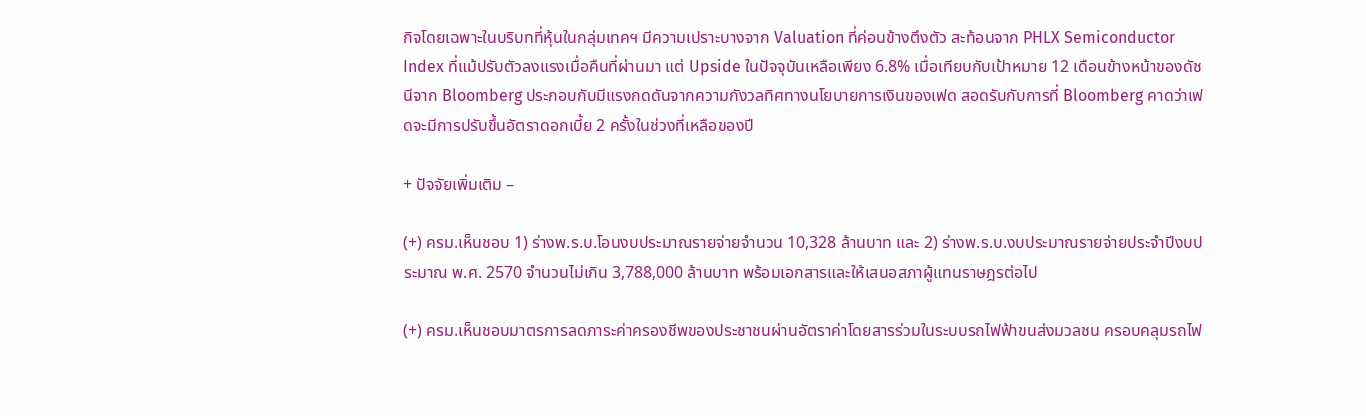กิจโดยเฉพาะในบริบทที่หุ้นในกลุ่มเทคฯ มีความเปราะบางจาก Valuation ที่ค่อนข้างตึงตัว สะท้อนจาก PHLX Semiconductor Index ที่แม้ปรับตัวลงแรงเมื่อคืนที่ผ่านมา แต่ Upside ในปัจจุบันเหลือเพียง 6.8% เมื่อเทียบกับเป้าหมาย 12 เดือนข้างหน้าของดัชนีจาก Bloomberg ประกอบกับมีแรงกดดันจากความกังวลทิศทางนโยบายการเงินของเฟด สอดรับกับการที่ Bloomberg คาดว่าเฟดจะมีการปรับขึ้นอัตราดอกเบี้ย 2 ครั้งในช่วงที่เหลือของปี

+ ปัจจัยเพิ่มเติม –

(+) ครม.เห็นชอบ 1) ร่างพ.ร.บ.โอนงบประมาณรายจ่ายจำนวน 10,328 ล้านบาท และ 2) ร่างพ.ร.บ.งบประมาณรายจ่ายประจำปีงบประมาณ พ.ศ. 2570 จำนวนไม่เกิน 3,788,000 ล้านบาท พร้อมเอกสารและให้เสนอสภาผู้แทนราษฎรต่อไป

(+) ครม.เห็นชอบมาตรการลดภาระค่าครองชีพของประชาชนผ่านอัตราค่าโดยสารร่วมในระบบรถไฟฟ้าขนส่งมวลชน ครอบคลุมรถไฟ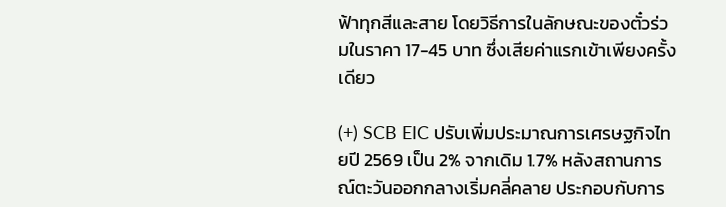ฟ้าทุกสีและสาย โดยวิธีการในลักษณะของตั๋วร่วมในราคา 17-45 บาท ซึ่งเสียค่าแรกเข้าเพียงครั้งเดียว

(+) SCB EIC ปรับเพิ่มประมาณการเศรษฐกิจไทยปี 2569 เป็น 2% จากเดิม 1.7% หลังสถานการณ์ตะวันออกกลางเริ่มคลี่คลาย ประกอบกับการ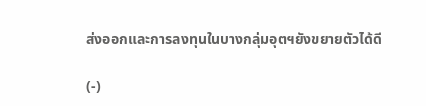ส่งออกและการลงทุนในบางกลุ่มอุตฯยังขยายตัวได้ดี

(-)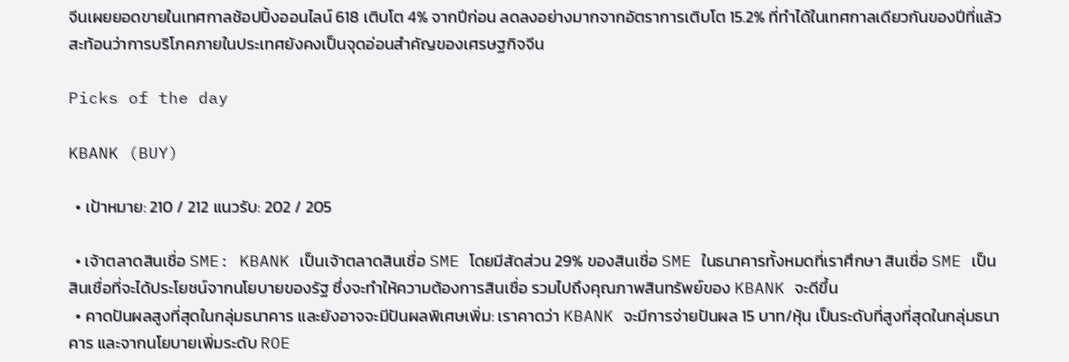จีนเผยยอดขายในเทศกาลช้อปปิ้งออนไลน์ 618 เติบโต 4% จากปีก่อน ลดลงอย่างมากจากอัตราการเติบโต 15.2% ที่ทำได้ในเทศกาลเดียวกันของปีที่แล้ว สะท้อนว่าการบริโภคภายในประเทศยังคงเป็นจุดอ่อนสำคัญของเศรษฐกิจจีน

Picks of the day

KBANK (BUY)

  • เป้าหมาย: 210 / 212 แนวรับ: 202 / 205

  • เจ้าตลาดสินเชื่อ SME: KBANK เป็นเจ้าตลาดสินเชื่อ SME โดยมีสัดส่วน 29% ของสินเชื่อ SME ในธนาคารทั้งหมดที่เราศึกษา สินเชื่อ SME เป็นสินเชื่อที่จะได้ประโยชน์จากนโยบายของรัฐ ซึ่งจะทำให้ความต้องการสินเชื่อ รวมไปถึงคุณภาพสินทรัพย์ของ KBANK จะดีขึ้น
  • คาดปันผลสูงที่สุดในกลุ่มธนาคาร และยังอาจจะมีปันผลพิเศษเพิ่ม: เราคาดว่า KBANK จะมีการจ่ายปันผล 15 บาท/หุ้น เป็นระดับที่สูงที่สุดในกลุ่มธนาคาร และจากนโยบายเพิ่มระดับ ROE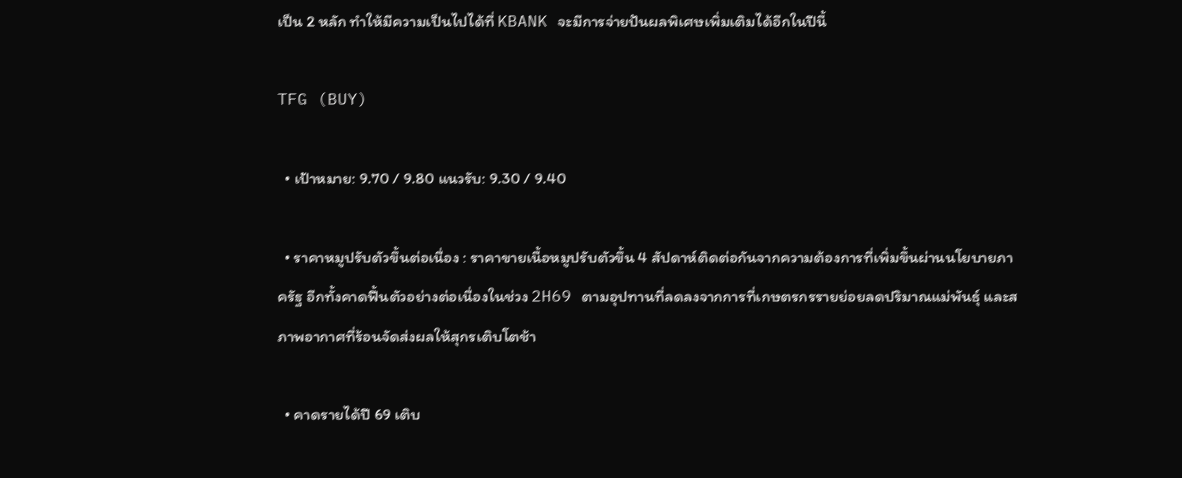เป็น 2 หลัก ทำให้มีความเป็นไปได้ที่ KBANK จะมีการจ่ายปันผลพิเศษเพิ่มเติมได้อีกในปีนี้

TFG (BUY)

  • เป้าหมาย: 9.70 / 9.80 แนวรับ: 9.30 / 9.40

  • ราคาหมูปรับตัวขึ้นต่อเนื่อง : ราคาขายเนื้อหมูปรับตัวขึ้น 4 สัปดาห์ติดต่อกันจากความต้องการที่เพิ่มขึ้นผ่านนโยบายภาครัฐ อีกทั้งคาดฟื้นตัวอย่างต่อเนื่องในช่วง 2H69 ตามอุปทานที่ลดลงจากการที่เกษตรกรรายย่อยลดปริมาณแม่พันธุ์ และสภาพอากาศที่ร้อนจัดส่งผลให้สุกรเติบโตช้า

  • คาดรายได้ปี 69 เติบ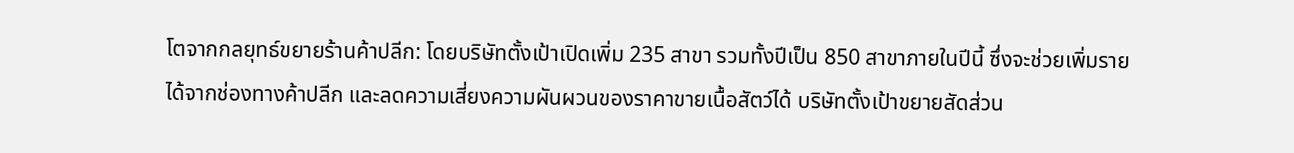โตจากกลยุทธ์ขยายร้านค้าปลีก: โดยบริษัทตั้งเป้าเปิดเพิ่ม 235 สาขา รวมทั้งปีเป็น 850 สาขาภายในปีนี้ ซึ่งจะช่วยเพิ่มรายได้จากช่องทางค้าปลีก และลดความเสี่ยงความผันผวนของราคาขายเนื้อสัตว์ได้ บริษัทตั้งเป้าขยายสัดส่วน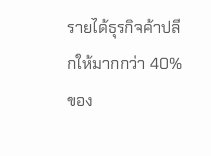รายได้ธุรกิจค้าปลีกให้มากกว่า 40% ของ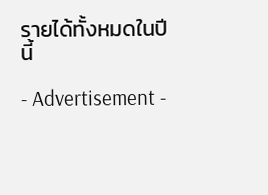รายได้ทั้งหมดในปีนี้

- Advertisement -